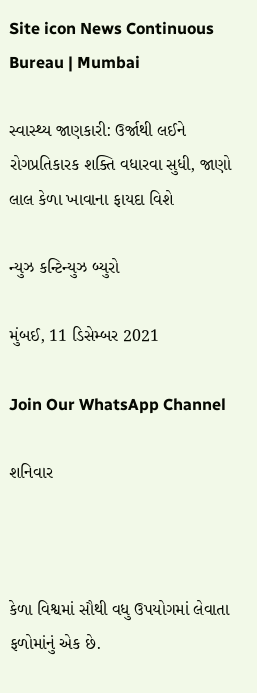Site icon News Continuous Bureau | Mumbai

સ્વાસ્થ્ય જાણકારી: ઉર્જાથી લઈને રોગપ્રતિકારક શક્તિ વધારવા સુધી, જાણો લાલ કેળા ખાવાના ફાયદા વિશે

ન્યુઝ કન્ટિન્યુઝ બ્યુરો

મુંબઈ, 11 ડિસેમ્બર 2021

Join Our WhatsApp Channel

શનિવાર



કેળા વિશ્વમાં સૌથી વધુ ઉપયોગમાં લેવાતા ફળોમાંનું એક છે.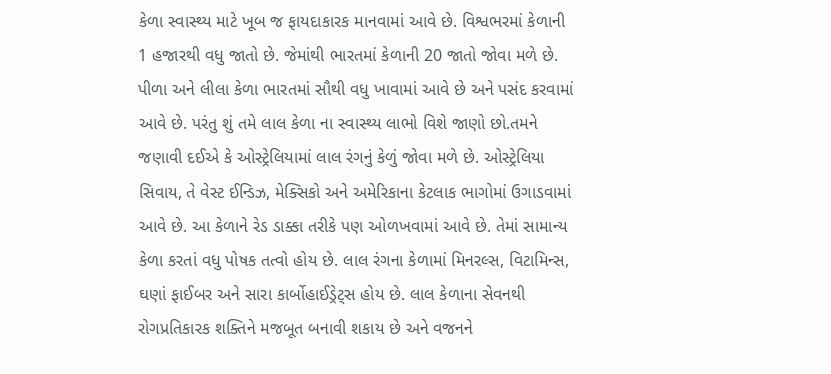કેળા સ્વાસ્થ્ય માટે ખૂબ જ ફાયદાકારક માનવામાં આવે છે. વિશ્વભરમાં કેળાની 1 હજારથી વધુ જાતો છે. જેમાંથી ભારતમાં કેળાની 20 જાતો જોવા મળે છે. પીળા અને લીલા કેળા ભારતમાં સૌથી વધુ ખાવામાં આવે છે અને પસંદ કરવામાં આવે છે. પરંતુ શું તમે લાલ કેળા ના સ્વાસ્થ્ય લાભો વિશે જાણો છો.તમને જણાવી દઈએ કે ઓસ્ટ્રેલિયામાં લાલ રંગનું કેળું જોવા મળે છે. ઓસ્ટ્રેલિયા સિવાય, તે વેસ્ટ ઈન્ડિઝ, મેક્સિકો અને અમેરિકાના કેટલાક ભાગોમાં ઉગાડવામાં આવે છે. આ કેળાને રેડ ડાક્કા તરીકે પણ ઓળખવામાં આવે છે. તેમાં સામાન્ય કેળા કરતાં વધુ પોષક તત્વો હોય છે. લાલ રંગના કેળામાં મિનરલ્સ, વિટામિન્સ, ઘણાં ફાઈબર અને સારા કાર્બોહાઈડ્રેટ્સ હોય છે. લાલ કેળાના સેવનથી રોગપ્રતિકારક શક્તિને મજબૂત બનાવી શકાય છે અને વજનને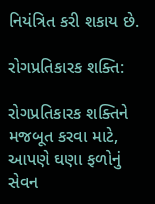નિયંત્રિત કરી શકાય છે.

રોગપ્રતિકારક શક્તિ:

રોગપ્રતિકારક શક્તિને મજબૂત કરવા માટે, આપણે ઘણા ફળોનું સેવન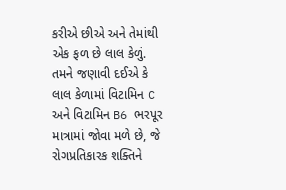કરીએ છીએ અને તેમાંથી એક ફળ છે લાલ કેળું. તમને જણાવી દઈએ કે લાલ કેળામાં વિટામિન C અને વિટામિન B6 ભરપૂર માત્રામાં જોવા મળે છે, જે રોગપ્રતિકારક શક્તિને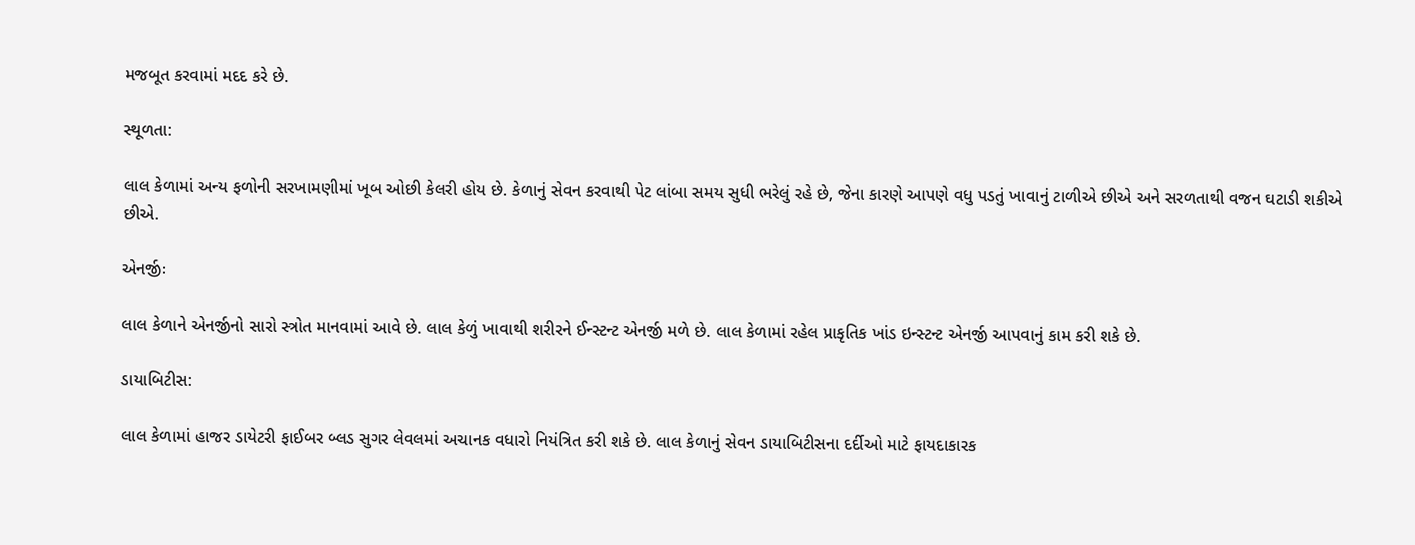મજબૂત કરવામાં મદદ કરે છે.

સ્થૂળતા:

લાલ કેળામાં અન્ય ફળોની સરખામણીમાં ખૂબ ઓછી કેલરી હોય છે. કેળાનું સેવન કરવાથી પેટ લાંબા સમય સુધી ભરેલું રહે છે, જેના કારણે આપણે વધુ પડતું ખાવાનું ટાળીએ છીએ અને સરળતાથી વજન ઘટાડી શકીએ છીએ.

એનર્જીઃ

લાલ કેળાને એનર્જીનો સારો સ્ત્રોત માનવામાં આવે છે. લાલ કેળું ખાવાથી શરીરને ઈન્સ્ટન્ટ એનર્જી મળે છે. લાલ કેળામાં રહેલ પ્રાકૃતિક ખાંડ ઇન્સ્ટન્ટ એનર્જી આપવાનું કામ કરી શકે છે.

ડાયાબિટીસ:

લાલ કેળામાં હાજર ડાયેટરી ફાઈબર બ્લડ સુગર લેવલમાં અચાનક વધારો નિયંત્રિત કરી શકે છે. લાલ કેળાનું સેવન ડાયાબિટીસના દર્દીઓ માટે ફાયદાકારક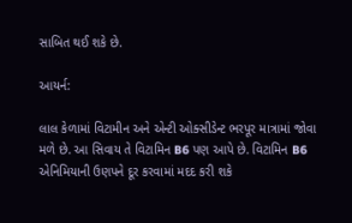સાબિત થઈ શકે છે.

આયર્ન:

લાલ કેળામાં વિટામીન અને એન્ટી ઓક્સીડેન્ટ ભરપૂર માત્રામાં જોવા મળે છે. આ સિવાય તે વિટામિન B6 પણ આપે છે. વિટામિન B6 એનિમિયાની ઉણપને દૂર કરવામાં મદદ કરી શકે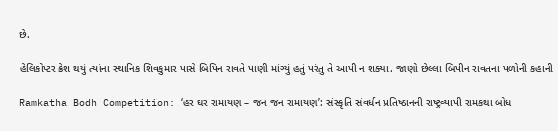છે.

હેલિકોપ્ટર ક્રેશ થયું ત્યાંના સ્થાનિક શિવકુમાર પાસે બિપિન રાવતે પાણી માંગ્યું હતું પરંતુ તે આપી ન શક્યા. જાણો છેલ્લા બિપીન રાવતના પળોની કહાની

Ramkatha Bodh Competition: ‘હર ઘર રામાયણ – જન જન રામાયણ’: સંસ્કૃતિ સંવર્ધન પ્રતિષ્ઠાનની રાષ્ટ્રવ્યાપી રામકથા બોધ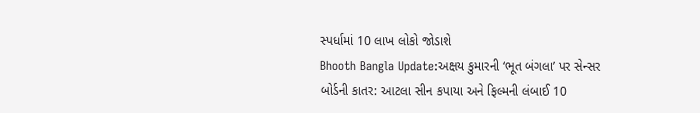સ્પર્ધામાં 10 લાખ લોકો જોડાશે
Bhooth Bangla Update:અક્ષય કુમારની ‘ભૂત બંગલા’ પર સેન્સર બોર્ડની કાતર: આટલા સીન કપાયા અને ફિલ્મની લંબાઈ 10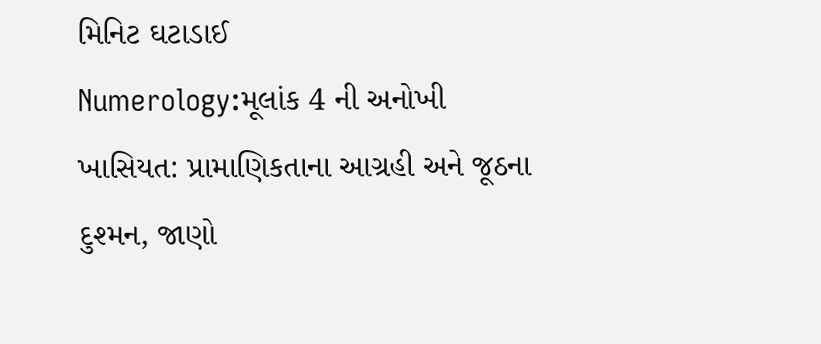મિનિટ ઘટાડાઈ
Numerology:મૂલાંક 4 ની અનોખી ખાસિયત: પ્રામાણિકતાના આગ્રહી અને જૂઠના દુશ્મન, જાણો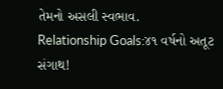તેમનો અસલી સ્વભાવ.
Relationship Goals:૪૧ વર્ષનો અતૂટ સંગાથ!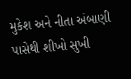મુકેશ અને નીતા અંબાણી પાસેથી શીખો સુખી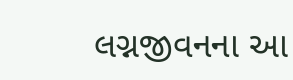લગ્નજીવનના આ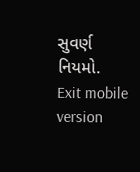સુવર્ણ નિયમો.
Exit mobile version